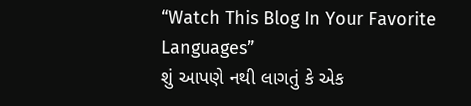“Watch This Blog In Your Favorite Languages”
શું આપણે નથી લાગતું કે એક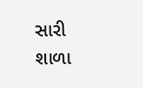સારી શાળા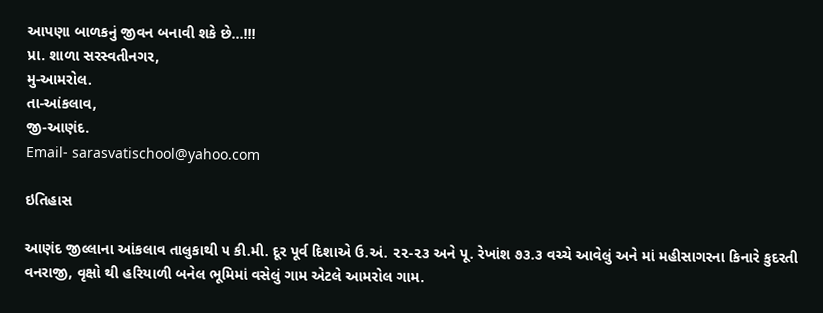આપણા બાળકનું જીવન બનાવી શકે છે...!!!
પ્રા. શાળા સરસ્વતીનગર,
મુ-આમરોલ.
તા-આંકલાવ,
જી-આણંદ.
Email- sarasvatischool@yahoo.com

ઇતિહાસ

આણંદ જીલ્લાના આંકલાવ તાલુકાથી ૫ કી.મી. દૂર પૂર્વ દિશાએ ઉ.અં. ૨૨-૨૩ અને પૂ. રેખાંશ ૭૩.૩ વચ્ચે આવેલું અને માં મહીસાગરના કિનારે કુદરતી વનરાજી, વૃક્ષો થી હરિયાળી બનેલ ભૂમિમાં વસેલું ગામ એટલે આમરોલ ગામ.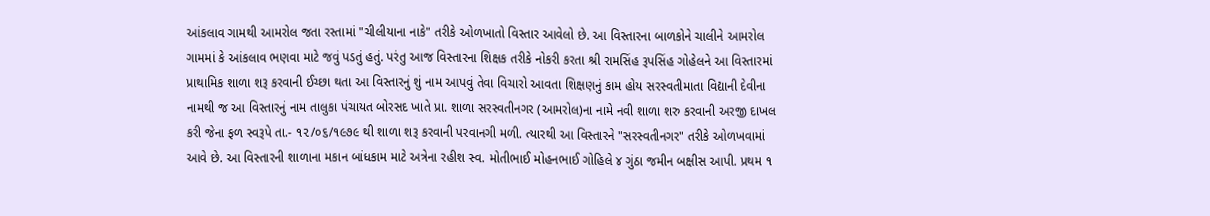આંકલાવ ગામથી આમરોલ જતા રસ્તામાં "ચીલીયાના નાકે" તરીકે ઓળખાતો વિસ્તાર આવેલો છે. આ વિસ્તારના બાળકોને ચાલીને આમરોલ ગામમાં કે આંકલાવ ભણવા માટે જવું પડતું હતું. પરંતુ આજ વિસ્તારના શિક્ષક તરીકે નોકરી કરતા શ્રી રામસિંહ રૂપસિંહ ગોહેલને આ વિસ્તારમાં પ્રાથામિક શાળા શરૂ કરવાની ઈચ્છા થતા આ વિસ્તારનું શું નામ આપવું તેવા વિચારો આવતા શિક્ષણનું કામ હોય સરસ્વતીમાતા વિદ્યાની દેવીના નામથી જ આ વિસ્તારનું નામ તાલુકા પંચાયત બોરસદ ખાતે પ્રા. શાળા સરસ્વતીનગર (આમરોલ)ના નામે નવી શાળા શરુ કરવાની અરજી દાખલ કરી જેના ફળ સ્વરૂપે તા.- ૧૨/૦૬/૧૯૭૯ થી શાળા શરૂ કરવાની પરવાનગી મળી. ત્યારથી આ વિસ્તારને "સરસ્વતીનગર" તરીકે ઓળખવામાં આવે છે. આ વિસ્તારની શાળાના મકાન બાંધકામ માટે અત્રેના રહીશ સ્વ. મોતીભાઈ મોહનભાઈ ગોહિલે ૪ ગુંઠા જમીન બક્ષીસ આપી. પ્રથમ ૧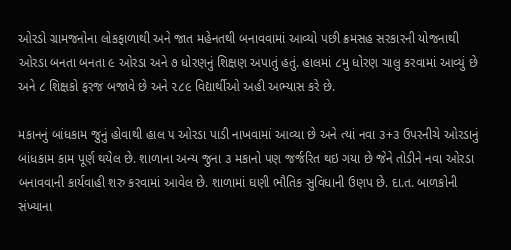ઓરડો ગ્રામજનોના લોકફાળાથી અને જાત મહેનતથી બનાવવામાં આવ્યો પછી ક્રમસહ સરકારની યોજનાથી ઓરડા બનતા બનતા ૯ ઓરડા અને ૭ ધોરણનું શિક્ષણ અપાતું હતું. હાલમાં ૮મુ ધોરણ ચાલુ કરવામાં આવ્યું છે અને ૮ શિક્ષકો ફરજ બજાવે છે અને ૨૮૯ વિદ્યાર્થીઓ અહી અભ્યાસ કરે છે.

મકાનનું બાંધકામ જુનું હોવાથી હાલ ૫ ઓરડા પાડી નાખવામાં આવ્યા છે અને ત્યાં નવા ૩+૩ ઉપરનીચે ઓરડાનું બાંધકામ કામ પૂર્ણ થયેલ છે. શાળાના અન્ય જુના ૩ મકાનો પણ જર્જરિત થઇ ગયા છે જેને તોડીને નવા ઓરડા બનાવવાની કાર્યવાહી શરુ કરવામાં આવેલ છે. શાળામાં ઘણી ભૌતિક સુવિધાની ઉણપ છે. દા.ત. બાળકોની સંખ્યાના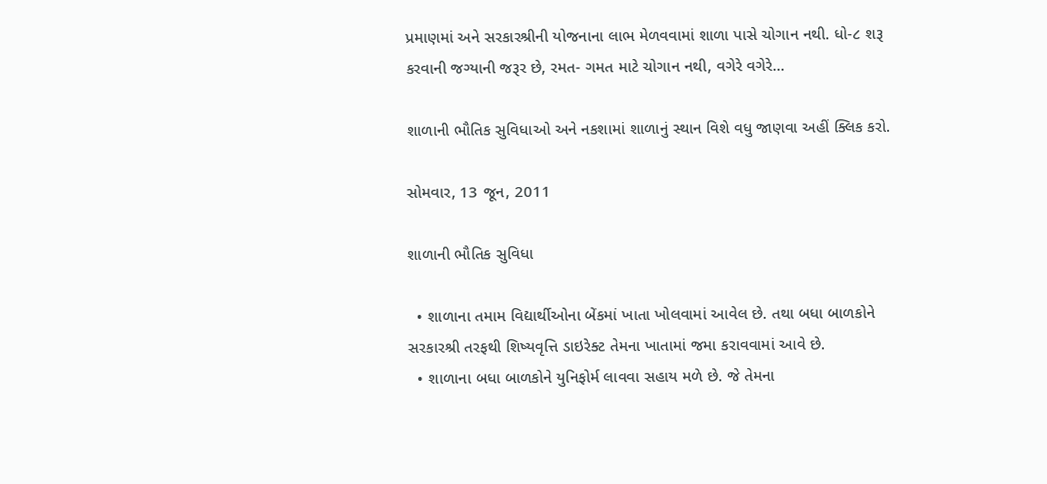પ્રમાણમાં અને સરકારશ્રીની યોજનાના લાભ મેળવવામાં શાળા પાસે ચોગાન નથી. ધો-૮ શરૂ કરવાની જગ્યાની જરૂર છે, રમત- ગમત માટે ચોગાન નથી, વગેરે વગેરે...

શાળાની ભૌતિક સુવિધાઓ અને નકશામાં શાળાનું સ્થાન વિશે વધુ જાણવા અહીં ક્લિક કરો.

સોમવાર, 13 જૂન, 2011

શાળાની ભૌતિક સુવિધા

  • શાળાના તમામ વિદ્યાર્થીઓના બેંકમાં ખાતા ખોલવામાં આવેલ છે. તથા બધા બાળકોને સરકારશ્રી તરફથી શિષ્યવૃત્તિ ડાઇરેક્ટ તેમના ખાતામાં જમા કરાવવામાં આવે છે.
  • શાળાના બધા બાળકોને યુનિફોર્મ લાવવા સહાય મળે છે. જે તેમના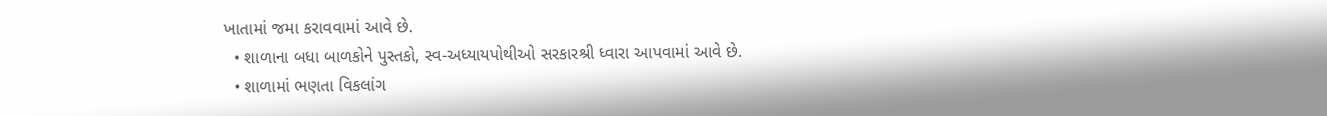ખાતામાં જમા કરાવવામાં આવે છે.
  • શાળાના બધા બાળકોને પુસ્તકો, સ્વ-અધ્યાયપોથીઓ સરકારશ્રી ધ્વારા આપવામાં આવે છે.
  • શાળામાં ભણતા વિકલાંગ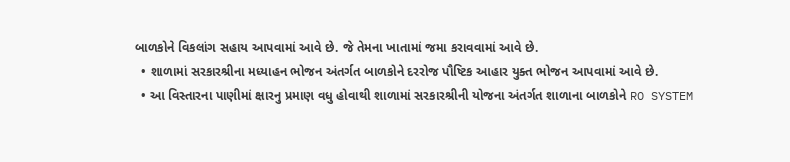બાળકોને વિકલાંગ સહાય આપવામાં આવે છે. જે તેમના ખાતામાં જમા કરાવવામાં આવે છે.
  • શાળામાં સરકારશ્રીના મધ્યાહન ભોજન અંતર્ગત બાળકોને દરરોજ પૌષ્ટિક આહાર યુક્ત ભોજન આપવામાં આવે છે.
  • આ વિસ્તારના પાણીમાં ક્ષારનુ પ્રમાણ વધુ હોવાથી શાળામાં સરકારશ્રીની યોજના અંતર્ગત શાળાના બાળકોને RO SYSTEM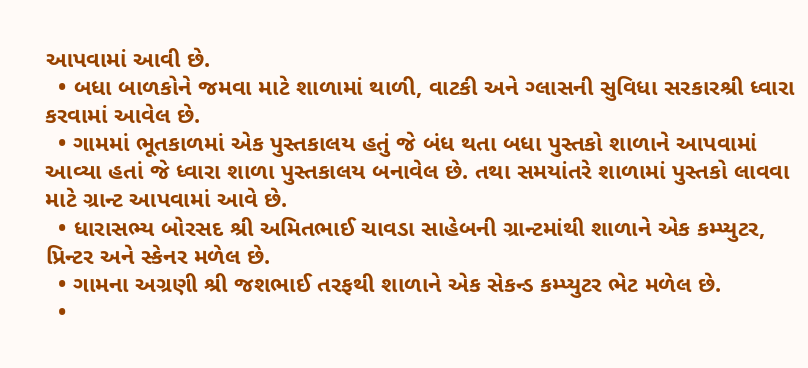આપવામાં આવી છે.
  • બધા બાળકોને જમવા માટે શાળામાં થાળી, વાટકી અને ગ્લાસની સુવિધા સરકારશ્રી ધ્વારા કરવામાં આવેલ છે.
  • ગામમાં ભૂતકાળમાં એક પુસ્તકાલય હતું જે બંધ થતા બધા પુસ્તકો શાળાને આપવામાં આવ્યા હતાં જે ધ્વારા શાળા પુસ્તકાલય બનાવેલ છે. તથા સમયાંતરે શાળામાં પુસ્તકો લાવવા માટે ગ્રાન્ટ આપવામાં આવે છે.
  • ધારાસભ્ય બોરસદ શ્રી અમિતભાઈ ચાવડા સાહેબની ગ્રાન્ટમાંથી શાળાને એક કમ્પ્યુટર, પ્રિન્ટર અને સ્કેનર મળેલ છે.
  • ગામના અગ્રણી શ્રી જશભાઈ તરફથી શાળાને એક સેકન્ડ કમ્પ્યુટર ભેટ મળેલ છે.
  •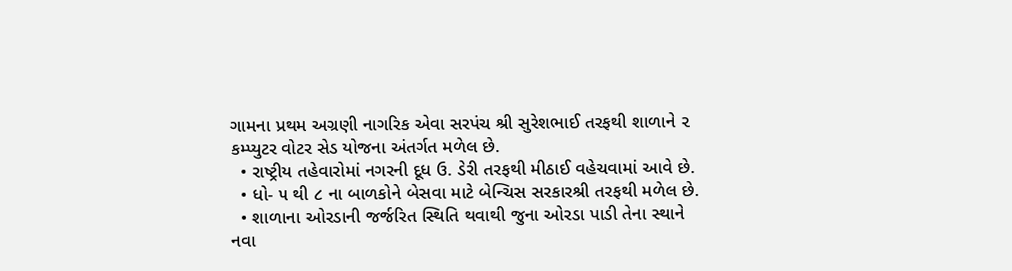ગામના પ્રથમ અગ્રણી નાગરિક એવા સરપંચ શ્રી સુરેશભાઈ તરફથી શાળાને ૨ કમ્પ્યુટર વોટર સેડ યોજના અંતર્ગત મળેલ છે.
  • રાષ્ટ્રીય તહેવારોમાં નગરની દૂધ ઉ. ડેરી તરફથી મીઠાઈ વહેચવામાં આવે છે.
  • ધો- ૫ થી ૮ ના બાળકોને બેસવા માટે બેન્ચિસ સરકારશ્રી તરફથી મળેલ છે.
  • શાળાના ઓરડાની જર્જરિત સ્થિતિ થવાથી જુના ઓરડા પાડી તેના સ્થાને નવા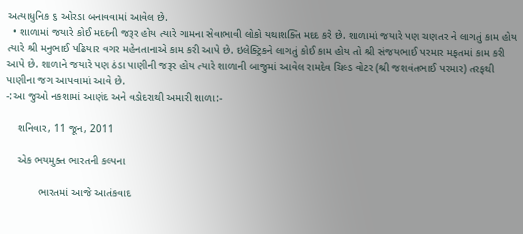અત્યાધુનિક ૬ ઓરડા બનાવવામાં આવેલ છે.
  • શાળામાં જયારે કોઈ મદદની જરૂર હોય ત્યારે ગામના સેવાભાવી લોકો યથાશક્તિ મદદ કરે છે. શાળામાં જયારે પણ ચણતર ને લાગતું કામ હોય ત્યારે શ્રી મનુભાઈ પઢિયાર વગર મહેનતાનાએ કામ કરી આપે છે. ઇલેક્ટ્રિકને લાગતું કોઈ કામ હોય તો શ્રી સંજયભાઈ પરમાર મફતમાં કામ કરી આપે છે. શાળાને જયારે પણ ઠંડા પાણીની જરૂર હોય ત્યારે શાળાની બાજુમાં આવેલ રામદેવ ચિલ્ડ વોટર (શ્રી જશવંતભાઈ પરમાર) તરફથી પાણીના જગ આપવામાં આવે છે.
-:આ જુઓ નકશામાં આણંદ અને વડોદરાથી અમારી શાળા:-

    શનિવાર, 11 જૂન, 2011

    એક ભયમુક્ત ભારતની કલ્પના

           ભારતમાં આજે આતંકવાદ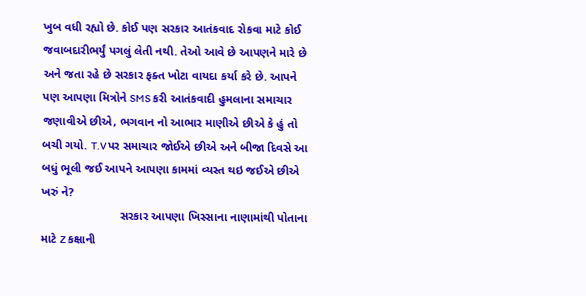ખુબ વધી રહ્યો છે. કોઈ પણ સરકાર આતંકવાદ રોકવા માટે કોઈ જવાબદારીભર્યું પગલું લેતી નથી. તેઓ આવે છે આપણને મારે છે અને જતા રહે છે સરકાર ફક્ત ખોટા વાયદા કર્યા કરે છે. આપને પણ આપણા મિત્રોને SMS કરી આતંકવાદી હુમલાના સમાચાર જણાવીએ છીએ, ભગવાન નો આભાર માણીએ છીએ કે હું તો બચી ગયો. T.V પર સમાચાર જોઈએ છીએ અને બીજા દિવસે આ બધું ભૂલી જઈ આપને આપણા કામમાં વ્યસ્ત થઇ જઈએ છીએ ખરું ને?
                        સરકાર આપણા ખિસ્સાના નાણામાંથી પોતાના માટે Z કક્ષાની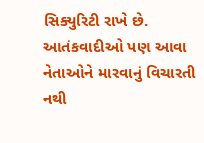સિક્યુરિટી રાખે છે. આતંકવાદીઓ પણ આવા નેતાઓને મારવાનું વિચારતી નથી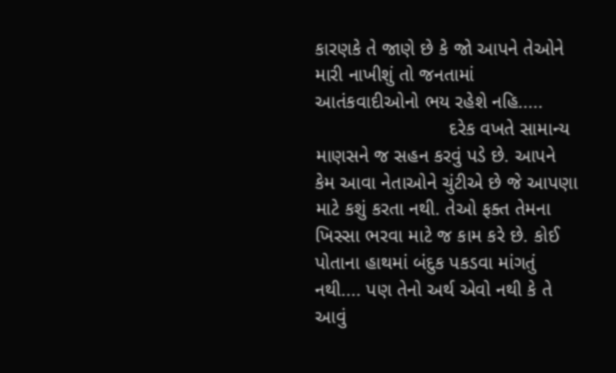કારણકે તે જાણે છે કે જો આપને તેઓને મારી નાખીશું તો જનતામાં આતંકવાદીઓનો ભય રહેશે નહિ.....
                         દરેક વખતે સામાન્ય માણસને જ સહન કરવું પડે છે. આપને કેમ આવા નેતાઓને ચુંટીએ છે જે આપણા માટે કશું કરતા નથી. તેઓ ફક્ત તેમના ખિસ્સા ભરવા માટે જ કામ કરે છે. કોઈ પોતાના હાથમાં બંદુક પકડવા માંગતું નથી.... પણ તેનો અર્થ એવો નથી કે તે આવું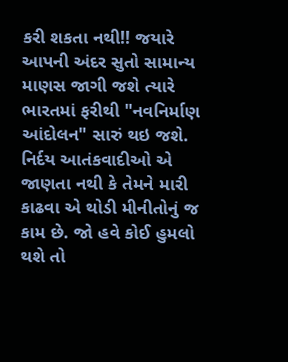કરી શકતા નથી!! જયારે આપની અંદર સુતો સામાન્ય માણસ જાગી જશે ત્યારે ભારતમાં ફરીથી "નવનિર્માણ આંદોલન" સારું થઇ જશે. નિર્દય આતંકવાદીઓ એ જાણતા નથી કે તેમને મારી કાઢવા એ થોડી મીનીતોનું જ કામ છે. જો હવે કોઈ હુમલો થશે તો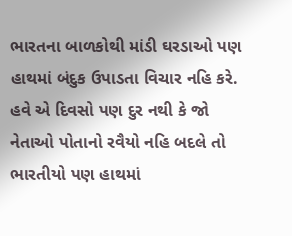ભારતના બાળકોથી માંડી ઘરડાઓ પણ હાથમાં બંદુક ઉપાડતા વિચાર નહિ કરે. હવે એ દિવસો પણ દુર નથી કે જો નેતાઓ પોતાનો રવૈયો નહિ બદલે તો ભારતીયો પણ હાથમાં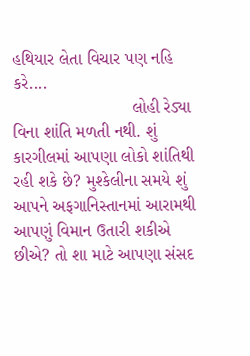હથિયાર લેતા વિચાર પણ નહિ કરે....
                         લોહી રેડ્યા વિના શાંતિ મળતી નથી. શું કારગીલમાં આપણા લોકો શાંતિથી રહી શકે છે? મુશ્કેલીના સમયે શું આપને અફગાનિસ્તાનમાં આરામથી આપણું વિમાન ઉતારી શકીએ છીએ? તો શા માટે આપણા સંસદ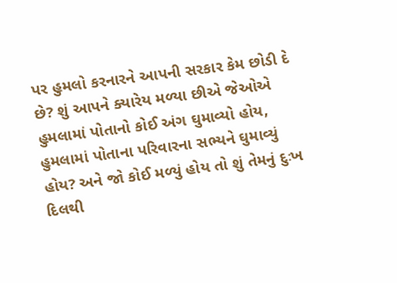પર હુમલો કરનારને આપની સરકાર કેમ છોડી દે છે? શું આપને ક્યારેય મળ્યા છીએ જેઓએ હુમલામાં પોતાનો કોઈ અંગ ઘુમાવ્યો હોય, હુમલામાં પોતાના પરિવારના સભ્યને ઘુમાવ્યું હોય? અને જો કોઈ મળ્યું હોય તો શું તેમનું દુઃખ દિલથી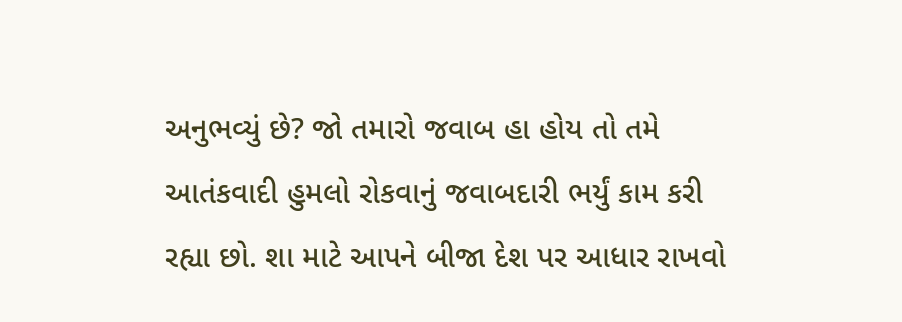અનુભવ્યું છે? જો તમારો જવાબ હા હોય તો તમે આતંકવાદી હુમલો રોકવાનું જવાબદારી ભર્યું કામ કરી રહ્યા છો. શા માટે આપને બીજા દેશ પર આધાર રાખવો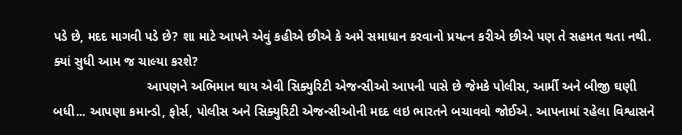પડે છે, મદદ માગવી પડે છે? શા માટે આપને એવું કહીએ છીએ કે અમે સમાધાન કરવાનો પ્રયત્ન કરીએ છીએ પણ તે સહમત થતા નથી. ક્યાં સુધી આમ જ ચાલ્યા કરશે?
                          આપણને અભિમાન થાય એવી સિક્યુરિટી એજન્સીઓ આપની પાસે છે જેમકે પોલીસ, આર્મી અને બીજી ઘણી બધી... આપણા કમાન્ડો, ફોર્સ, પોલીસ અને સિક્યુરિટી એજન્સીઓની મદદ લઇ ભારતને બચાવવો જોઈએ. આપનામાં રહેલા વિશ્વાસને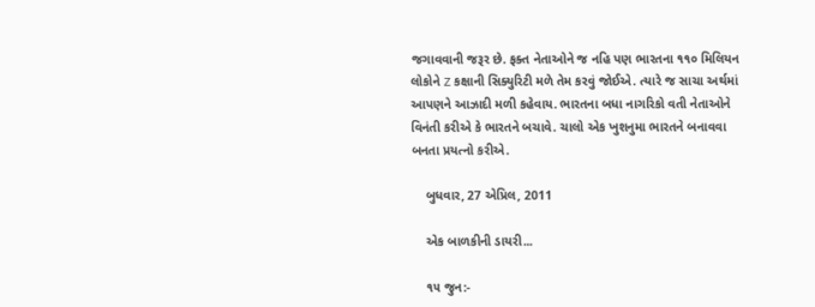જગાવવાની જરૂર છે. ફક્ત નેતાઓને જ નહિ પણ ભારતના ૧૧૦ મિલિયન લોકોને Z કક્ષાની સિક્યુરિટી મળે તેમ કરવું જોઈએ. ત્યારે જ સાચા અર્થમાં આપણને આઝાદી મળી કહેવાય. ભારતના બધા નાગરિકો વતી નેતાઓને વિનંતી કરીએ કે ભારતને બચાવે. ચાલો એક ખુશનુમા ભારતને બનાવવા બનતા પ્રયત્નો કરીએ.

    બુધવાર, 27 એપ્રિલ, 2011

    એક બાળકીની ડાયરી...

    ૧૫ જુન:-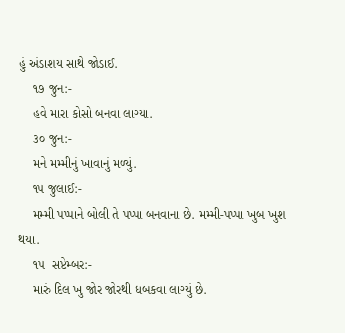હું અંડાશય સાથે જોડાઈ.
    ૧૭ જુન:-
    હવે મારા કોસો બનવા લાગ્યા.
    ૩૦ જુન:-
    મને મમ્મીનું ખાવાનું મળ્યું.
    ૧૫ જુલાઈ:-
    મમ્મી પપ્પાને બોલી તે પપ્પા બનવાના છે. મમ્મી-પપ્પા ખુબ ખુશ થયા.
    ૧૫  સપ્ટેમ્બર:-
    મારું દિલ ખુ જોર જોરથી ધબકવા લાગ્યું છે.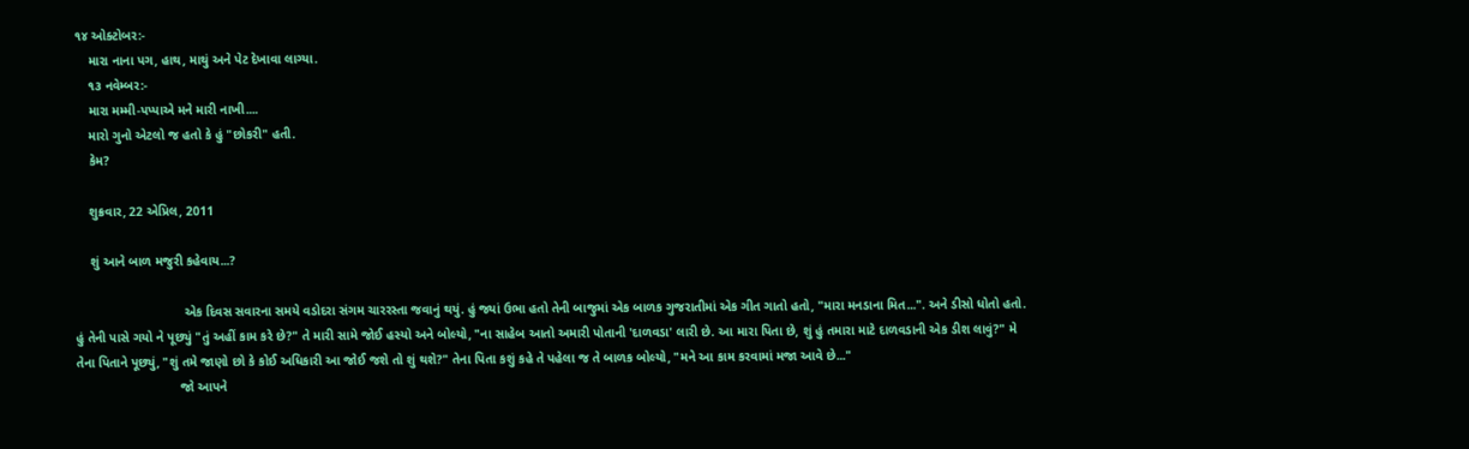૧૪ ઓક્ટોબર:-
    મારા નાના પગ, હાથ, માથું અને પેટ દેખાવા લાગ્યા.
    ૧૩ નવેમ્બર:-
    મારા મમ્મી-પપ્પાએ મને મારી નાખી....
    મારો ગુનો એટલો જ હતો કે હું "છોકરી" હતી.
    કેમ?

    શુક્રવાર, 22 એપ્રિલ, 2011

    શું આને બાળ મજુરી કહેવાય...?

                              એક દિવસ સવારના સમયે વડોદરા સંગમ ચારરસ્તા જવાનું થયું. હું જ્યાં ઉભા હતો તેની બાજુમાં એક બાળક ગુજરાતીમાં એક ગીત ગાતો હતો, "મારા મનડાના મિત...". અને ડીસો ધોતો હતો. હું તેની પાસે ગયો ને પૂછ્યું "તું અહીં કામ કરે છે?" તે મારી સામે જોઈ હસ્યો અને બોલ્યો, "ના સાહેબ આતો અમારી પોતાની 'દાળવડા' લારી છે. આ મારા પિતા છે, શું હું તમારા માટે દાળવડાની એક ડીશ લાવું?" મે તેના પિતાને પૂછ્યું, "શું તમે જાણો છો કે કોઈ અધિકારી આ જોઈ જશે તો શું થશે?" તેના પિતા કશું કહે તે પહેલા જ તે બાળક બોલ્યો, "મને આ કામ કરવામાં મજા આવે છે..."
                             જો આપને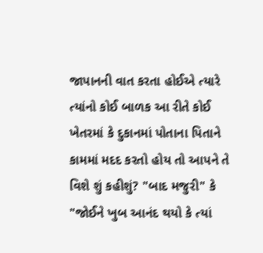જાપાનની વાત કરતા હોઈએ ત્યારે ત્યાંનો કોઈ બાળક આ રીતે કોઈ ખેતરમાં કે દુકાનમાં પોતાના પિતાને કામમાં મદદ કરતો હોય તો આપને તે વિશે શું કહીશું? "બાદ મજુરી" કે "જોઈને ખુબ આનંદ થયો કે ત્યાં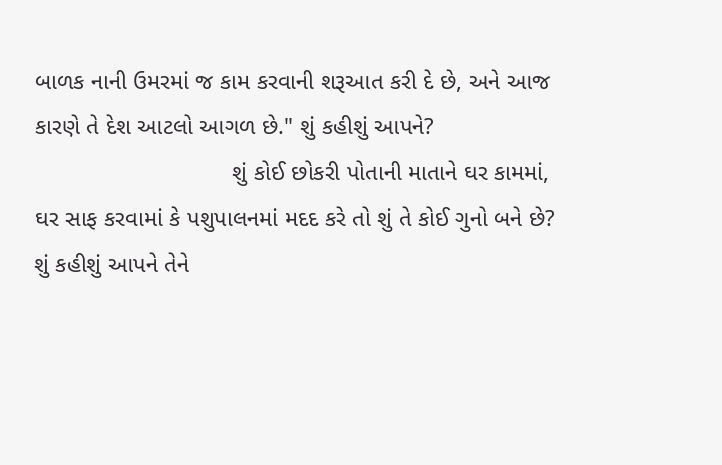બાળક નાની ઉમરમાં જ કામ કરવાની શરૂઆત કરી દે છે, અને આજ કારણે તે દેશ આટલો આગળ છે." શું કહીશું આપને?
                              શું કોઈ છોકરી પોતાની માતાને ઘર કામમાં, ઘર સાફ કરવામાં કે પશુપાલનમાં મદદ કરે તો શું તે કોઈ ગુનો બને છે? શું કહીશું આપને તેને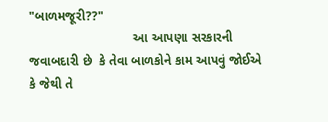"બાળમજૂરી??"
                             આ આપણા સરકારની જવાબદારી છે  કે તેવા બાળકોને કામ આપવું જોઈએ  કે જેથી તે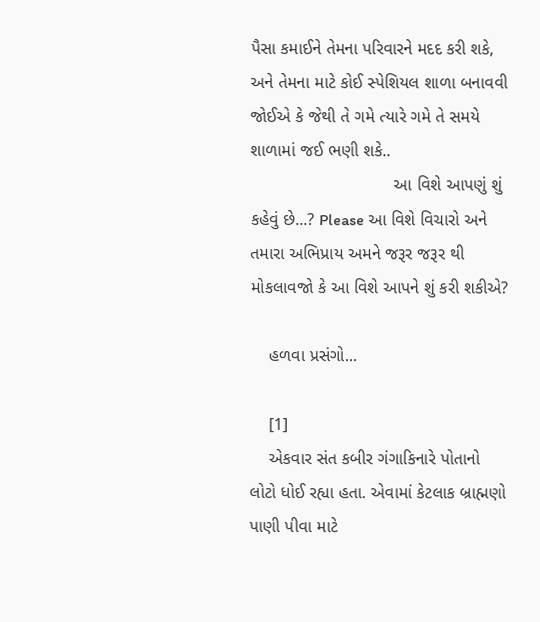પૈસા કમાઈને તેમના પરિવારને મદદ કરી શકે, અને તેમના માટે કોઈ સ્પેશિયલ શાળા બનાવવી જોઈએ કે જેથી તે ગમે ત્યારે ગમે તે સમયે શાળામાં જઈ ભણી શકે..
                              આ વિશે આપણું શું કહેવું છે...? Please આ વિશે વિચારો અને તમારા અભિપ્રાય અમને જરૂર જરૂર થી મોકલાવજો કે આ વિશે આપને શું કરી શકીએ?

    હળવા પ્રસંગો...

    [1]
    એકવાર સંત કબીર ગંગાકિનારે પોતાનો લોટો ધોઈ રહ્યા હતા. એવામાં કેટલાક બ્રાહ્મણો પાણી પીવા માટે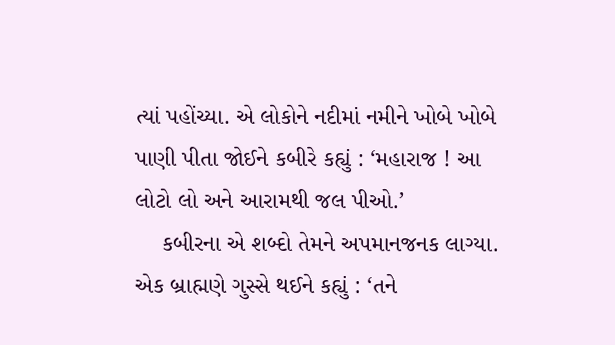ત્યાં પહોંચ્યા. એ લોકોને નદીમાં નમીને ખોબે ખોબે પાણી પીતા જોઈને કબીરે કહ્યું : ‘મહારાજ ! આ લોટો લો અને આરામથી જલ પીઓ.’
    કબીરના એ શબ્દો તેમને અપમાનજનક લાગ્યા. એક બ્રાહ્મણે ગુસ્સે થઈને કહ્યું : ‘તને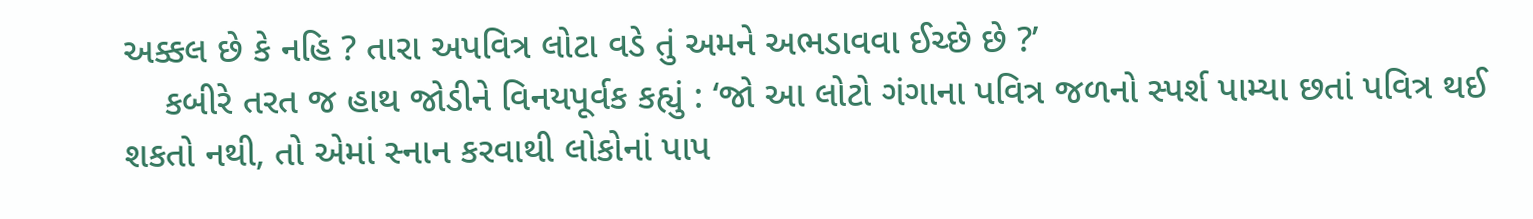અક્કલ છે કે નહિ ? તારા અપવિત્ર લોટા વડે તું અમને અભડાવવા ઈચ્છે છે ?’
    કબીરે તરત જ હાથ જોડીને વિનયપૂર્વક કહ્યું : ‘જો આ લોટો ગંગાના પવિત્ર જળનો સ્પર્શ પામ્યા છતાં પવિત્ર થઈ શકતો નથી, તો એમાં સ્નાન કરવાથી લોકોનાં પાપ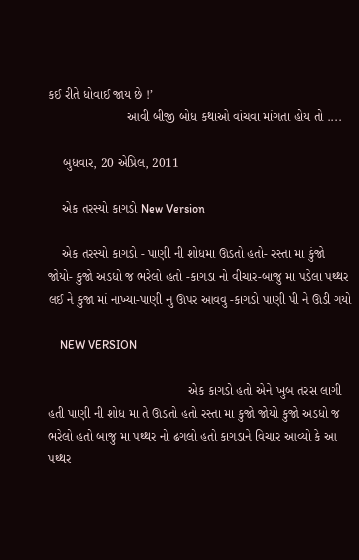કઈ રીતે ધોવાઈ જાય છે !’
                      આવી બીજી બોધ કથાઓ વાંચવા માંગતા હોય તો ....

    બુધવાર, 20 એપ્રિલ, 2011

    એક તરસ્યો કાગડો New Version

    એક તરસ્યો કાગડો - પાણી ની શોધમા ઊડતો હતો- રસ્તા મા કુંજો જોયો- કુજો અડધો જ ભરેલો હતો -કાગડા નો વીચાર-બાજુ મા પડેલા પથ્થર લઈ ને કુજા માં નાખ્યા-પાણી નુ ઊપર આવવુ -કાગડો પાણી પી ને ઊડી ગયો

    NEW VERSION

                                       એક કાગડો હતો એને ખુબ તરસ લાગી હતી પાણી ની શોધ મા તે ઊડતો હતો રસ્તા મા કુજો જોયો કુજો અડધો જ ભરેલો હતો બાજુ મા પથ્થર નો ઢગલો હતો કાગડાને વિચાર આવ્યો કે આ પથ્થર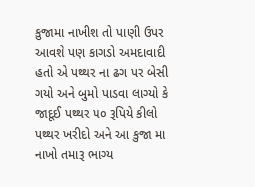કુજામા નાખીશ તો પાણી ઉપર આવશે પણ કાગડો અમદાવાદી હતો એ પથ્થર ના ઢગ પર બેસી ગયો અને બુમો પાડવા લાગ્યો કે જાદૂઈ પથ્થર ૫૦ રૂપિયે કીલો પથ્થર ખરીદો અને આ કુજા મા નાખો તમારૂ ભાગ્ય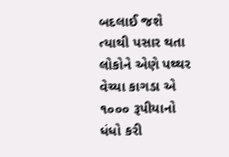બદલાઈ જશે ત્યાથી પસાર થતા લોકોને એણે પથ્થર વેચ્યા કાગડા એ ૧૦૦૦ રૂપીયાનો ધંધો કરી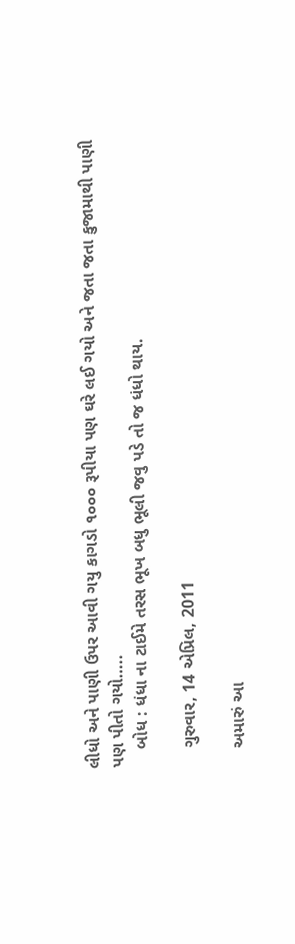લીધો અને પાણી ઉપર આવી ગયુ કાગડો ૧૦૦૦ રૂપીયા પણ ઘરે લઈ ગયો અને જતા જતા કુજામાથી પાણી પણ પીતો ગયો…..
    બોધ : ધંધા ના ટાઈમે તરસ ભૂખ બધુ ભૂલી જવુ પડે તો જ ધંધો થાય.

    ગુરુવાર, 14 એપ્રિલ, 2011

    અમારું આ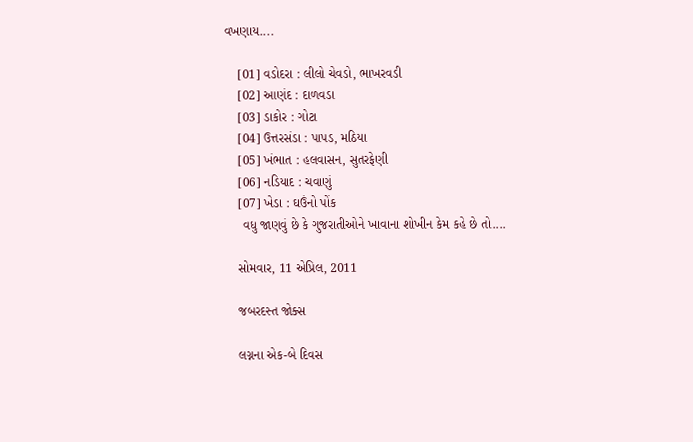વખણાય....

    [01] વડોદરા : લીલો ચેવડો, ભાખરવડી
    [02] આણંદ : દાળવડા
    [03] ડાકોર : ગોટા
    [04] ઉત્તરસંડા : પાપડ, મઠિયા
    [05] ખંભાત : હલવાસન, સુતરફેણી
    [06] નડિયાદ : ચવાણું
    [07] ખેડા : ઘઉંનો પોંક
     વધુ જાણવું છે કે ગુજરાતીઓને ખાવાના શોખીન કેમ કહે છે તો....

    સોમવાર, 11 એપ્રિલ, 2011

    જબરદસ્ત જોક્સ

    લગ્નના એક-બે દિવસ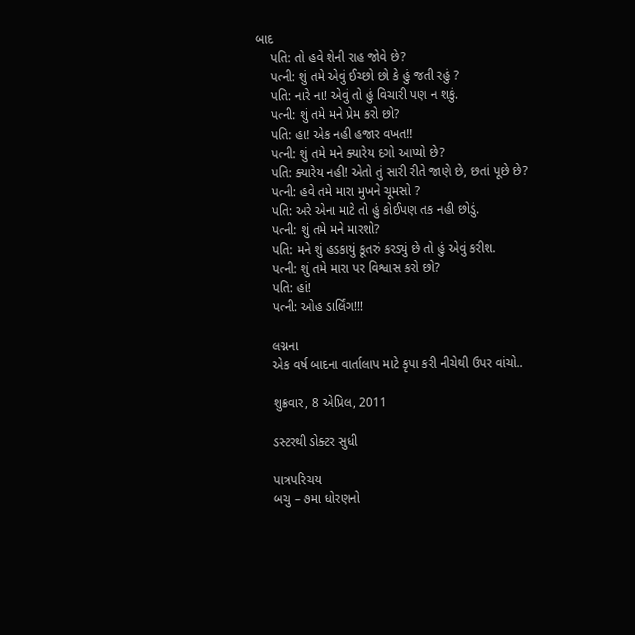બાદ
    પતિ: તો હવે શેની રાહ જોવે છે?
    પત્ની: શું તમે એવું ઈચ્છો છો કે હું જતી રહું ?
    પતિ: નારે ના! એવું તો હું વિચારી પણ ન શકું.
    પત્ની: શું તમે મને પ્રેમ કરો છો?
    પતિ: હા! એક નહી હજાર વખત!!
    પત્ની: શું તમે મને ક્યારેય દગો આપ્યો છે?
    પતિ: ક્યારેય નહી! એતો તું સારી રીતે જાણે છે, છતાં પૂછે છે?
    પત્ની: હવે તમે મારા મુખને ચૂમસો ?
    પતિ: અરે એના માટે તો હું કોઈપણ તક નહી છોડું.
    પત્ની: શું તમે મને મારશો?
    પતિ: મને શું હડકાયું કૂતરું કરડ્યું છે તો હું એવું કરીશ.
    પત્ની: શું તમે મારા પર વિશ્વાસ કરો છો?
    પતિ: હાં!
    પત્ની: ઓહ ડાર્લિંગ!!!

    લગ્નના
    એક વર્ષ બાદના વાર્તાલાપ માટે કૃપા કરી નીચેથી ઉપર વાંચો..

    શુક્રવાર, 8 એપ્રિલ, 2011

    ડસ્ટરથી ડોક્ટર સુધી

    પાત્રપરિચય
    બચુ – ૭મા ધોરણનો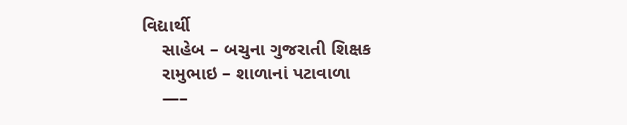વિદ્યાર્થી
    સાહેબ – બચુના ગુજરાતી શિક્ષક
    રામુભાઇ – શાળાનાં પટાવાળા
    —–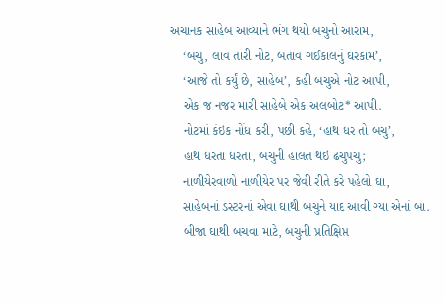અચાનક સાહેબ આવ્યાને ભંગ થયો બચુનો આરામ,
    ‘બચુ, લાવ તારી નોટ, બતાવ ગઈકાલનું ઘરકામ’,
    ‘આજે તો કર્યું છે, સાહેબ’, કહી બચુએ નોટ આપી,
    એક જ નજર મારી સાહેબે એક અલબોટ* આપી.
    નોટમાં કંઇક નોંધ કરી, પછી કહે, ‘હાથ ધર તો બચુ’,
    હાથ ધરતા ધરતા, બચુની હાલત થઇ ઢચુપચુ;
    નાળીયેરવાળો નાળીયેર પર જેવી રીતે કરે પહેલો ઘા,
    સાહેબનાં ડસ્ટરનાં એવા ઘાથી બચુને યાદ આવી ગ્યા એનાં બા.
    બીજા ઘાથી બચવા માટે, બચુની પ્રતિક્ષિપ્ત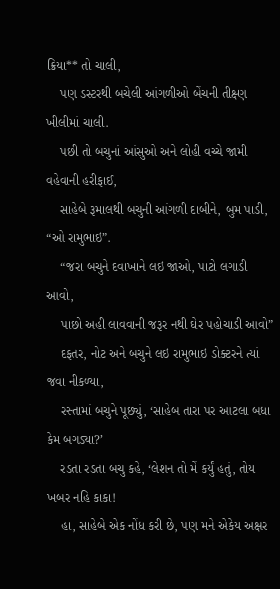ક્રિયા** તો ચાલી,
    પણ ડસ્ટરથી બચેલી આંગળીઓ બેંચની તીક્ષ્ણ ખીલીમાં ચાલી.
    પછી તો બચુનાં આંસુઓ અને લોહી વચ્ચે જામી વહેવાની હરીફાઈ,
    સાહેબે રૂમાલથી બચુની આંગળી દાબીને, બુમ પાડી, “ઓ રામુભાઇ”.
    “જરા બચુને દવાખાને લઇ જાઓ, પાટો લગાડી આવો,
    પાછો અહી લાવવાની જરૂર નથી ઘેર પહોચાડી આવો”
    દફતર, નોટ અને બચુને લઇ રામુભાઇ ડોક્ટરને ત્યાં જવા નીકળ્યા,
    રસ્તામાં બચુને પૂછ્યું, ‘સાહેબ તારા પર આટલા બધા કેમ બગડ્યા?’
    રડતા રડતા બચુ કહે, ‘લેશન તો મેં કર્યું હતું, તોય ખબર નહિ કાકા!
    હા, સાહેબે એક નોંધ કરી છે, પણ મને એકેય અક્ષર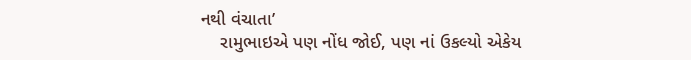નથી વંચાતા’
    રામુભાઇએ પણ નોંધ જોઈ, પણ નાં ઉકલ્યો એકેય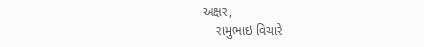અક્ષર,
    રામુભાઇ વિચારે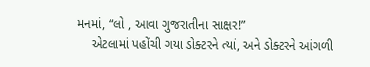મનમાં, “લો , આવા ગુજરાતીના સાક્ષર!”
    એટલામાં પહોંચી ગયા ડોક્ટરને ત્યાં, અને ડોક્ટરને આંગળી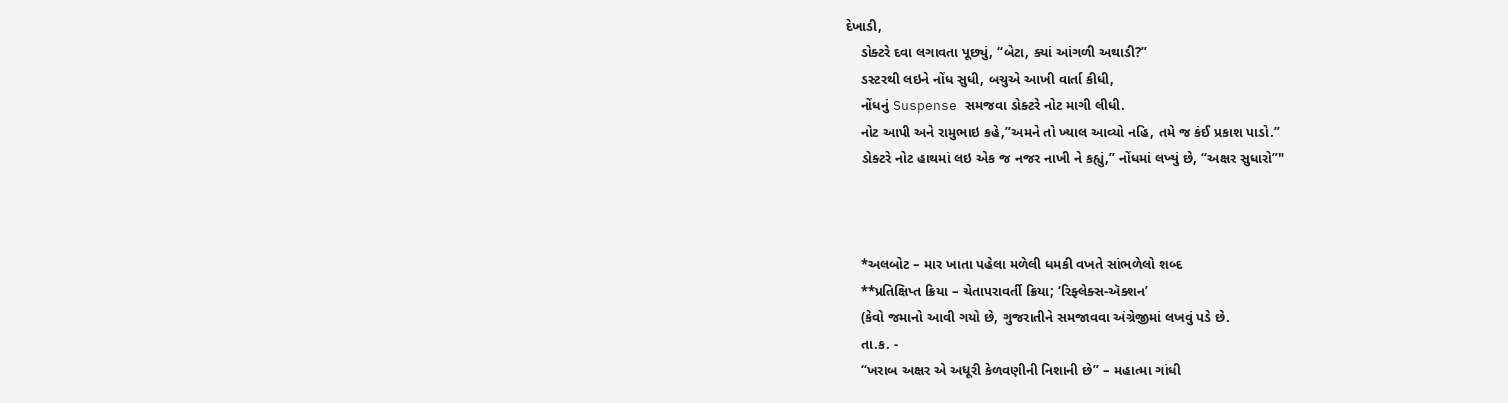દેખાડી,
    ડોક્ટરે દવા લગાવતા પૂછ્યું, “બેટા, ક્યાં આંગળી અથાડી?”
    ડસ્ટરથી લઇને નોંધ સુધી, બચુએ આખી વાર્તા કીધી,
    નોંધનું Suspense સમજવા ડોક્ટરે નોટ માગી લીધી.
    નોટ આપી અને રામુભાઇ કહે,”અમને તો ખ્યાલ આવ્યો નહિ, તમે જ કંઈ પ્રકાશ પાડો.”
    ડોક્ટરે નોટ હાથમાં લઇ એક જ નજર નાખી ને કહ્યું,” નોંધમાં લખ્યું છે, “અક્ષર સુધારો”"



    *અલબોટ – માર ખાતા પહેલા મળેલી ધમકી વખતે સાંભળેલો શબ્દ
    **પ્રતિક્ષિપ્ત ક્રિયા – ચેતાપરાવર્તી ક્રિયા; ‘રિફ્લેક્સ-ઍક્શન’
    (કેવો જમાનો આવી ગયો છે, ગુજરાતીને સમજાવવા અંગ્રેજીમાં લખવું પડે છે.
    તા.ક. -
    “ખરાબ અક્ષર એ અધૂરી કેળવણીની નિશાની છે” – મહાત્મા ગાંધી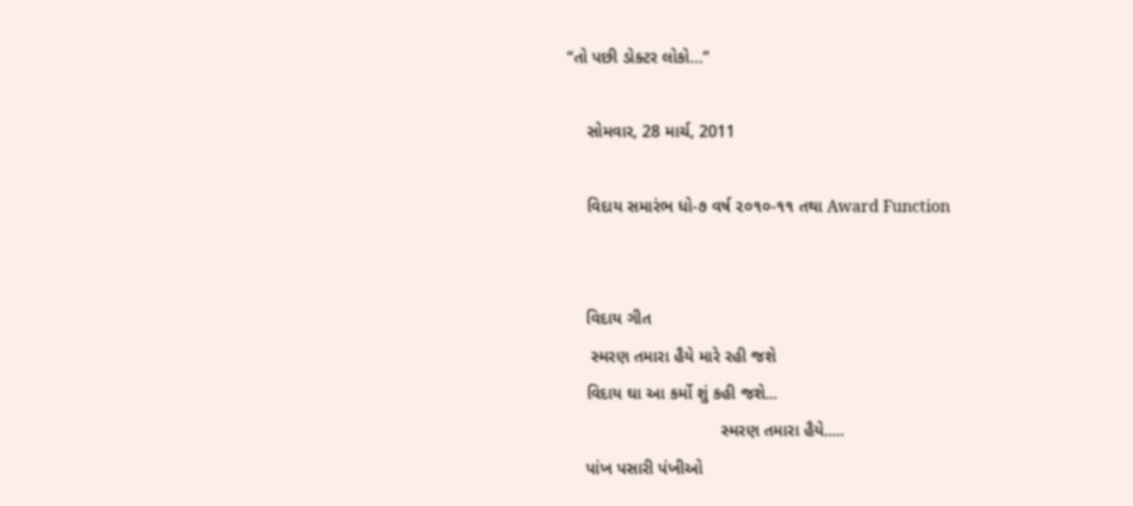“તો પછી ડોક્ટર લોકો…”

    સોમવાર, 28 માર્ચ, 2011

    વિદાય સમારંભ ધો-૭ વર્ષ ૨૦૧૦-૧૧ તથા Award Function


    વિદાય ગીત
     સ્મરણ તમારા હૈયે મારે રહી જશે
    વિદાય ઘા આ કર્મો શું કહી જશે...
                                સ્મરણ તમારા હૈયે.....
    પાંખ પસારી પંખીઓ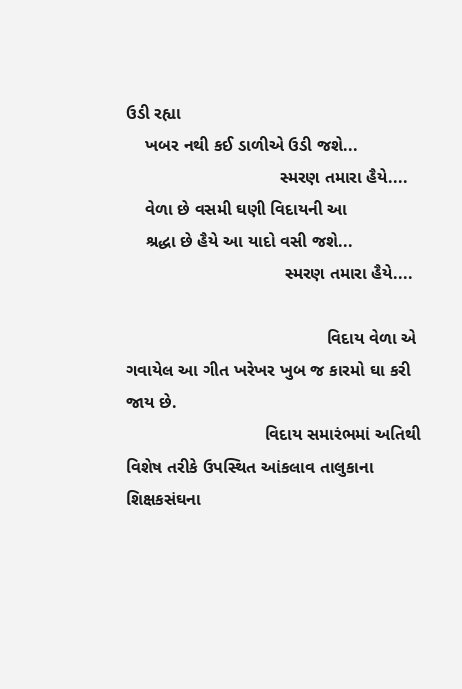ઉડી રહ્યા
    ખબર નથી કઈ ડાળીએ ઉડી જશે...
                                સ્મરણ તમારા હૈયે....
    વેળા છે વસમી ઘણી વિદાયની આ
    શ્રદ્ધા છે હૈયે આ યાદો વસી જશે...
                                 સ્મરણ તમારા હૈયે....

                                          વિદાય વેળા એ ગવાયેલ આ ગીત ખરેખર ખુબ જ કારમો ઘા કરી જાય છે.
                             વિદાય સમારંભમાં અતિથી વિશેષ તરીકે ઉપસ્થિત આંકલાવ તાલુકાના શિક્ષકસંઘના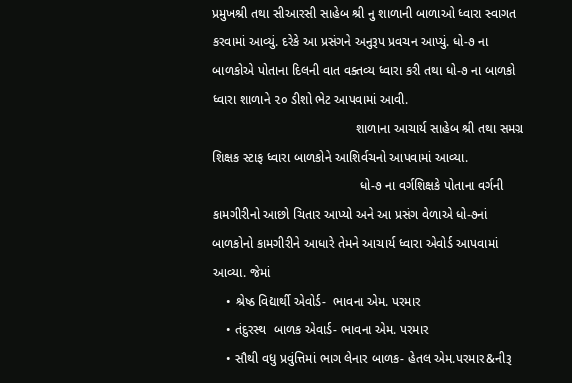પ્રમુખશ્રી તથા સીઆરસી સાહેબ શ્રી નુ શાળાની બાળાઓ ધ્વારા સ્વાગત કરવામાં આવ્યું. દરેકે આ પ્રસંગને અનુરૂપ પ્રવચન આપ્યું. ધો-૭ ના બાળકોએ પોતાના દિલની વાત વક્તવ્ય ધ્વારા કરી તથા ધો-૭ ના બાળકો ધ્વારા શાળાને ૨૦ ડીશો ભેટ આપવામાં આવી.
                                        શાળાના આચાર્ય સાહેબ શ્રી તથા સમગ્ર શિક્ષક સ્ટાફ ધ્વારા બાળકોને આશિર્વચનો આપવામાં આવ્યા.
                                         ધો-૭ ના વર્ગશિક્ષકે પોતાના વર્ગની કામગીરીનો આછો ચિતાર આપ્યો અને આ પ્રસંગ વેળાએ ધો-૭નાં બાળકોનો કામગીરીને આધારે તેમને આચાર્ય ધ્વારા એવોર્ડ આપવામાં આવ્યા. જેમાં
    • શ્રેષ્ઠ વિદ્યાર્થી એવોર્ડ-  ભાવના એમ. પરમાર
    • તંદુરસ્થ  બાળક એવાર્ડ- ભાવના એમ. પરમાર
    • સૌથી વધુ પ્રવુંત્તિમાં ભાગ લેનાર બાળક- હેતલ એમ.પરમાર&નીરૂ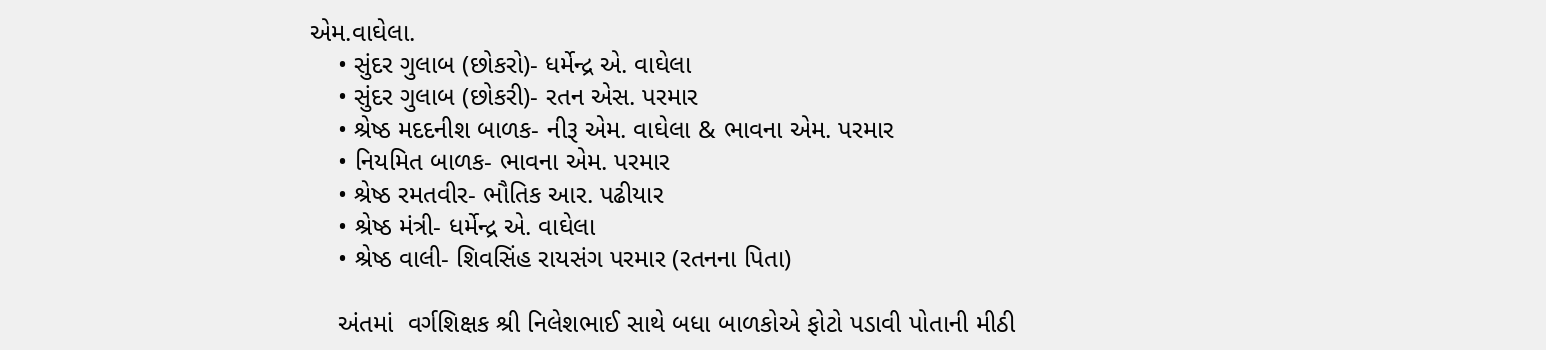એમ.વાઘેલા.
    • સુંદર ગુલાબ (છોકરો)- ધર્મેન્દ્ર એ. વાઘેલા
    • સુંદર ગુલાબ (છોકરી)- રતન એસ. પરમાર
    • શ્રેષ્ઠ મદદનીશ બાળક- નીરૂ એમ. વાઘેલા & ભાવના એમ. પરમાર
    • નિયમિત બાળક- ભાવના એમ. પરમાર
    • શ્રેષ્ઠ રમતવીર- ભૌતિક આર. પઢીયાર
    • શ્રેષ્ઠ મંત્રી- ધર્મેન્દ્ર એ. વાઘેલા
    • શ્રેષ્ઠ વાલી- શિવસિંહ રાયસંગ પરમાર (રતનના પિતા)

    અંતમાં  વર્ગશિક્ષક શ્રી નિલેશભાઈ સાથે બધા બાળકોએ ફોટો પડાવી પોતાની મીઠી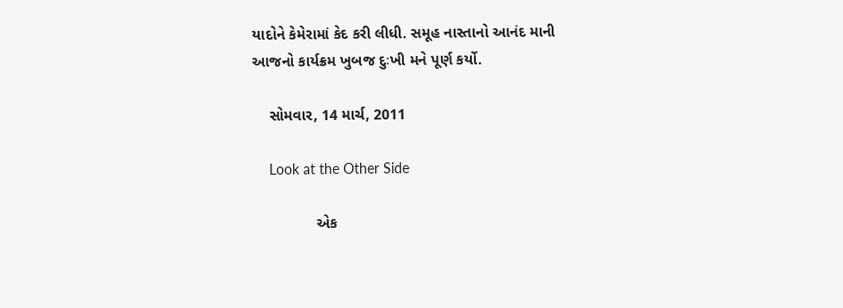યાદોને કેમેરામાં કેદ કરી લીધી. સમૂહ નાસ્તાનો આનંદ માની આજનો કાર્યક્રમ ખુબજ દુઃખી મને પૂર્ણ કર્યો.

    સોમવાર, 14 માર્ચ, 2011

    Look at the Other Side

               એક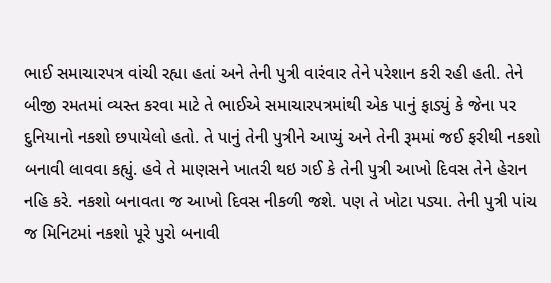ભાઈ સમાચારપત્ર વાંચી રહ્યા હતાં અને તેની પુત્રી વારંવાર તેને પરેશાન કરી રહી હતી. તેને બીજી રમતમાં વ્યસ્ત કરવા માટે તે ભાઈએ સમાચારપત્રમાંથી એક પાનું ફાડ્યું કે જેના પર દુનિયાનો નકશો છપાયેલો હતો. તે પાનું તેની પુત્રીને આપ્યું અને તેની રૂમમાં જઈ ફરીથી નકશો બનાવી લાવવા કહ્યું. હવે તે માણસને ખાતરી થઇ ગઈ કે તેની પુત્રી આખો દિવસ તેને હેરાન નહિ કરે. નકશો બનાવતા જ આખો દિવસ નીકળી જશે. પણ તે ખોટા પડ્યા. તેની પુત્રી પાંચ જ મિનિટમાં નકશો પૂરે પુરો બનાવી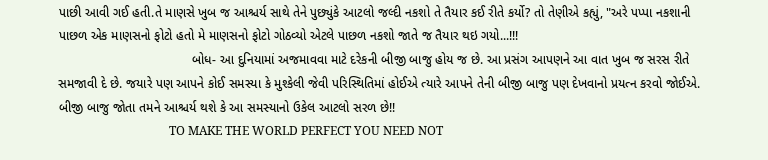પાછી આવી ગઈ હતી.તે માણસે ખુબ જ આશ્ચર્ય સાથે તેને પુછ્યુંકે આટલો જલ્દી નકશો તે તૈયાર કઈ રીતે કર્યો? તો તેણીએ કહ્યું, "અરે પપ્પા નકશાની પાછળ એક માણસનો ફોટો હતો મે માણસનો ફોટો ગોઠવ્યો એટલે પાછળ નકશો જાતે જ તૈયાર થઇ ગયો...!!!
                                     બોધ- આ દુનિયામાં અજમાવવા માટે દરેકની બીજી બાજુ હોય જ છે. આ પ્રસંગ આપણને આ વાત ખુબ જ સરસ રીતે સમજાવી દે છે. જયારે પણ આપને કોઈ સમસ્યા કે મુશ્કેલી જેવી પરિસ્થિતિમાં હોઈએ ત્યારે આપને તેની બીજી બાજુ પણ દેખવાનો પ્રયત્ન કરવો જોઈએ. બીજી બાજુ જોતા તમને આશ્ચર્ય થશે કે આ સમસ્યાનો ઉકેલ આટલો સરળ છે!!
                                     TO MAKE THE WORLD PERFECT YOU NEED NOT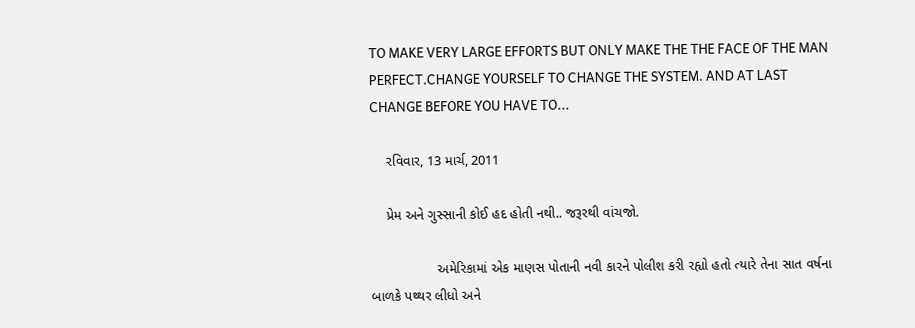TO MAKE VERY LARGE EFFORTS BUT ONLY MAKE THE THE FACE OF THE MAN PERFECT.CHANGE YOURSELF TO CHANGE THE SYSTEM. AND AT LAST CHANGE BEFORE YOU HAVE TO...

    રવિવાર, 13 માર્ચ, 2011

    પ્રેમ અને ગુસ્સાની કોઈ હદ હોતી નથી.. જરૂરથી વાંચજો.

                 અમેરિકામાં એક માણસ પોતાની નવી કારને પોલીશ કરી રહ્યો હતો ત્યારે તેના સાત વર્ષના બાળકે પથ્થર લીધો અને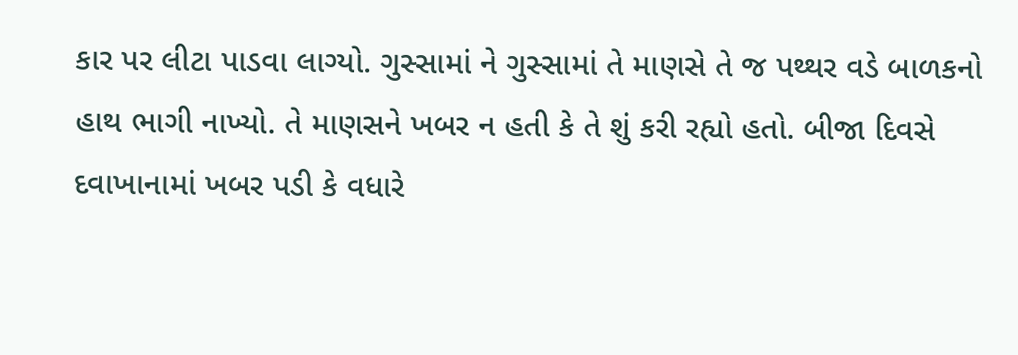કાર પર લીટા પાડવા લાગ્યો. ગુસ્સામાં ને ગુસ્સામાં તે માણસે તે જ પથ્થર વડે બાળકનો હાથ ભાગી નાખ્યો. તે માણસને ખબર ન હતી કે તે શું કરી રહ્યો હતો. બીજા દિવસે દવાખાનામાં ખબર પડી કે વધારે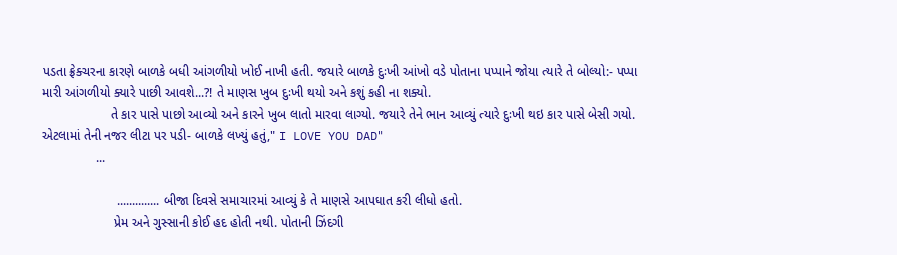પડતા ફ્રેક્ચરના કારણે બાળકે બધી આંગળીયો ખોઈ નાખી હતી. જયારે બાળકે દુઃખી આંખો વડે પોતાના પપ્પાને જોયા ત્યારે તે બોલ્યો:- પપ્પા મારી આંગળીયો ક્યારે પાછી આવશે...?! તે માણસ ખુબ દુઃખી થયો અને કશું કહી ના શક્યો.
                   તે કાર પાસે પાછો આવ્યો અને કારને ખુબ લાતો મારવા લાગ્યો. જયારે તેને ભાન આવ્યું ત્યારે દુઃખી થઇ કાર પાસે બેસી ગયો. એટલામાં તેની નજર લીટા પર પડી- બાળકે લખ્યું હતું," I LOVE YOU DAD"
               ...

                     .............. બીજા દિવસે સમાચારમાં આવ્યું કે તે માણસે આપઘાત કરી લીધો હતો.
                    પ્રેમ અને ગુસ્સાની કોઈ હદ હોતી નથી. પોતાની ઝિંદગી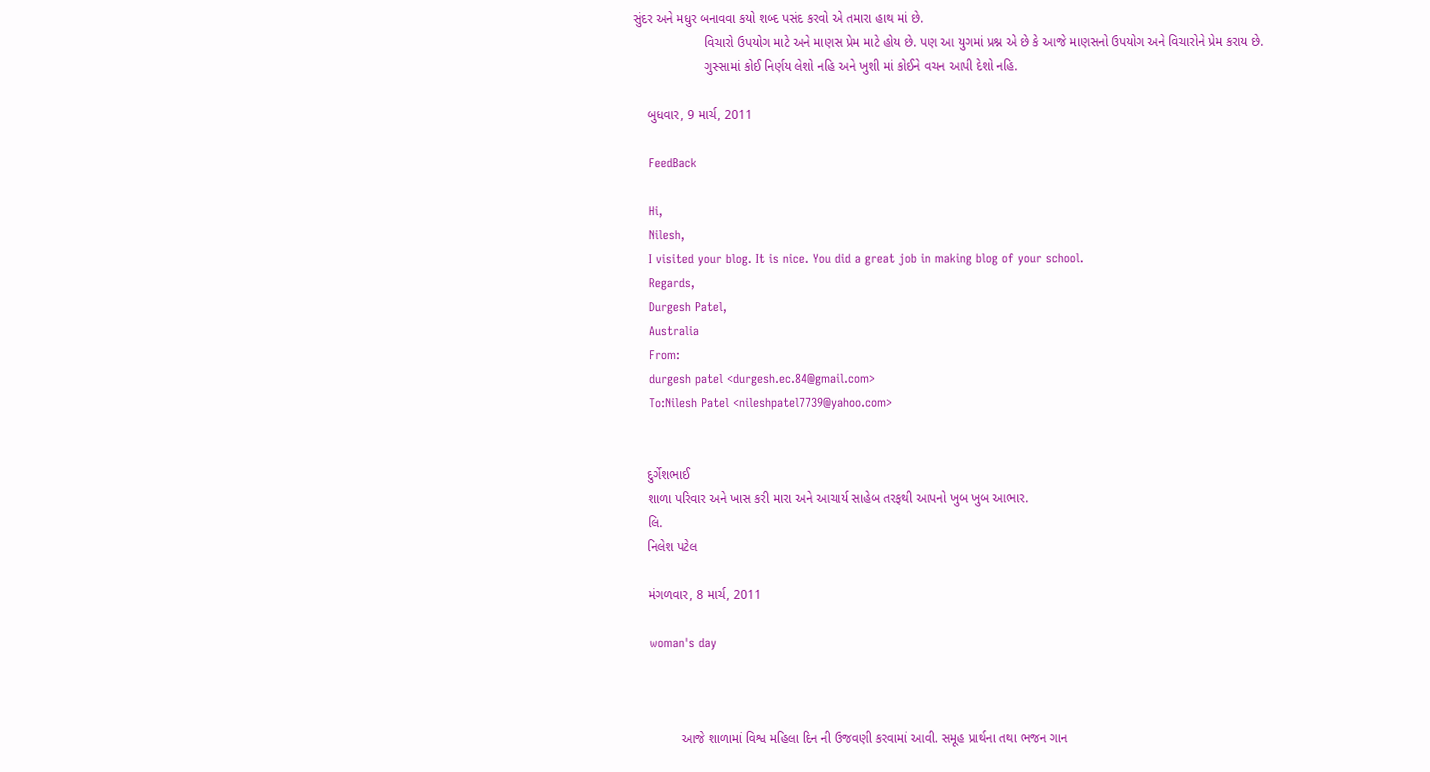સુંદર અને મધુર બનાવવા કયો શબ્દ પસંદ કરવો એ તમારા હાથ માં છે.
                    વિચારો ઉપયોગ માટે અને માણસ પ્રેમ માટે હોય છે. પણ આ યુગમાં પ્રશ્ન એ છે કે આજે માણસનો ઉપયોગ અને વિચારોને પ્રેમ કરાય છે.
                    ગુસ્સામાં કોઈ નિર્ણય લેશો નહિ અને ખુશી માં કોઈને વચન આપી દેશો નહિ.

    બુધવાર, 9 માર્ચ, 2011

    FeedBack

    Hi,
    Nilesh,
    I visited your blog. It is nice. You did a great job in making blog of your school.
    Regards,
    Durgesh Patel,
    Australia
    From:
    durgesh patel <durgesh.ec.84@gmail.com>
    To:Nilesh Patel <nileshpatel7739@yahoo.com>


    દુર્ગેશભાઈ
    શાળા પરિવાર અને ખાસ કરી મારા અને આચાર્ય સાહેબ તરફથી આપનો ખુબ ખુબ આભાર.
    લિ.
    નિલેશ પટેલ

    મંગળવાર, 8 માર્ચ, 2011

    woman's day



             આજે શાળામાં વિશ્વ મહિલા દિન ની ઉજવણી કરવામાં આવી. સમૂહ પ્રાર્થના તથા ભજન ગાન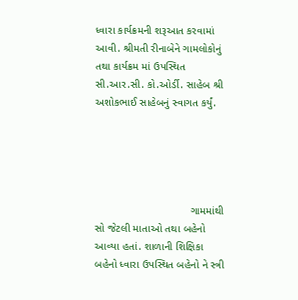ધ્વારા કાર્યક્રમની શરૂઆત કરવામાં આવી. શ્રીમતી રીનાબેને ગામલોકોનું તથા કાર્યક્રમ માં ઉપસ્થિત સી.આર.સી. કો.ઓર્ડી. સાહેબ શ્રી અશોકભાઈ સાહેબનું સ્વાગત કર્યું.





                                ગામમાંથી સો જેટલી માતાઓ તથા બહેનો આવ્યા હતાં. શાળાની શિક્ષિકા બહેનો ધ્વારા ઉપસ્થિત બહેનો ને સ્ત્રી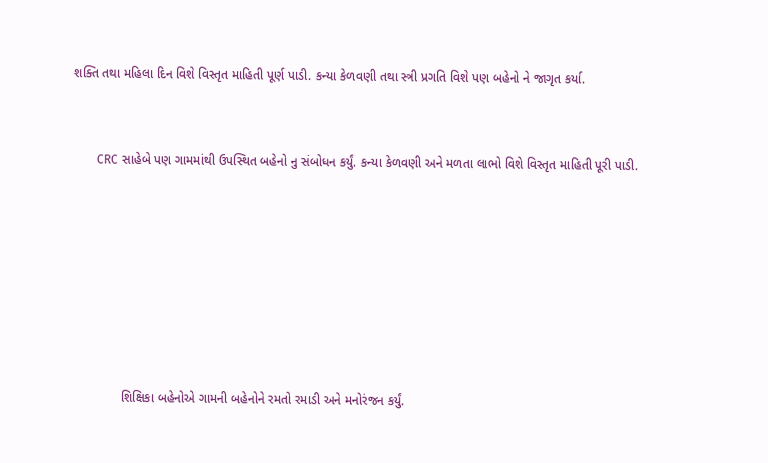શક્તિ તથા મહિલા દિન વિશે વિસ્તૃત માહિતી પૂર્ણ પાડી. કન્યા કેળવણી તથા સ્ત્રી પ્રગતિ વિશે પણ બહેનો ને જાગૃત કર્યા.



        CRC સાહેબે પણ ગામમાંથી ઉપસ્થિત બહેનો નુ સંબોધન કર્યું. કન્યા કેળવણી અને મળતા લાભો વિશે વિસ્તૃત માહિતી પૂરી પાડી.










              શિક્ષિકા બહેનોએ ગામની બહેનોને રમતો રમાડી અને મનોરંજન કર્યું.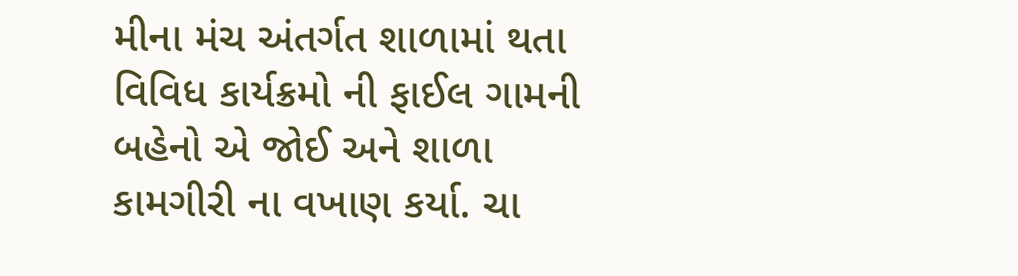મીના મંચ અંતર્ગત શાળામાં થતા વિવિધ કાર્યક્રમો ની ફાઈલ ગામની બહેનો એ જોઈ અને શાળા કામગીરી ના વખાણ કર્યા. ચા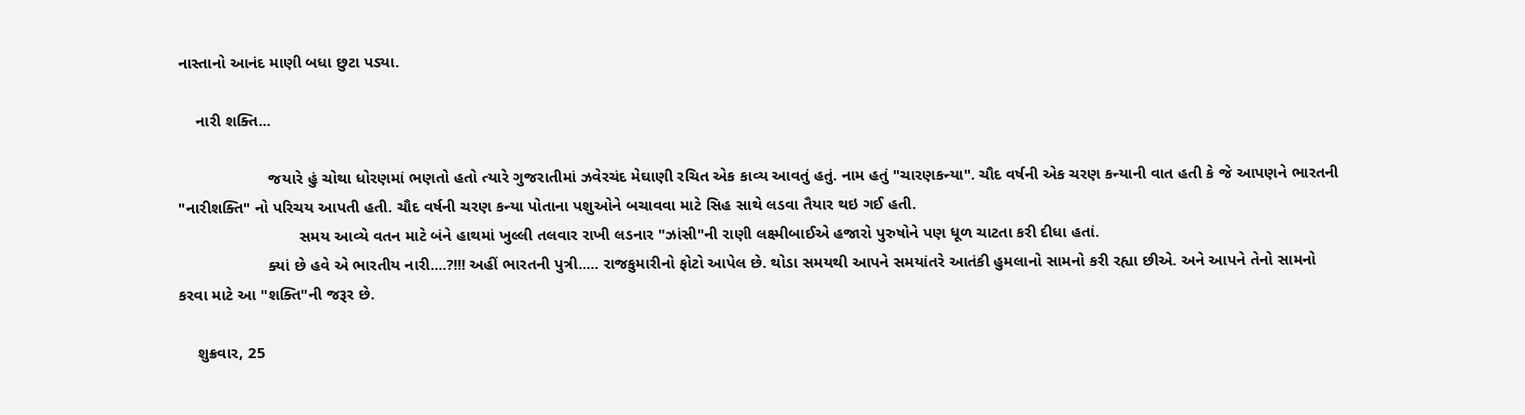નાસ્તાનો આનંદ માણી બધા છુટા પડ્યા.

    નારી શક્તિ...

                    જયારે હું ચોથા ધોરણમાં ભણતો હતો ત્યારે ગુજરાતીમાં ઝવેરચંદ મેઘાણી રચિત એક કાવ્ય આવતું હતું. નામ હતું "ચારણકન્યા". ચૌદ વર્ષની એક ચરણ કન્યાની વાત હતી કે જે આપણને ભારતની "નારીશક્તિ" નો પરિચય આપતી હતી. ચૌદ વર્ષની ચરણ કન્યા પોતાના પશુઓને બચાવવા માટે સિહ સાથે લડવા તૈયાર થઇ ગઈ હતી.
                           સમય આવ્યે વતન માટે બંને હાથમાં ખુલ્લી તલવાર રાખી લડનાર "ઝાંસી"ની રાણી લક્ષ્મીબાઈએ હજારો પુરુષોને પણ ધૂળ ચાટતા કરી દીધા હતાં.
                    ક્યાં છે હવે એ ભારતીય નારી....?!!! અહીં ભારતની પુત્રી..... રાજકુમારીનો ફોટો આપેલ છે. થોડા સમયથી આપને સમયાંતરે આતંકી હુમલાનો સામનો કરી રહ્યા છીએ. અને આપને તેનો સામનો કરવા માટે આ "શક્તિ"ની જરૂર છે.

    શુક્રવાર, 25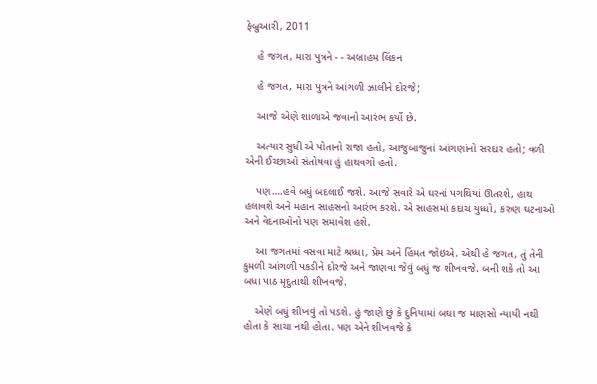ફેબ્રુઆરી, 2011

    હે જગત, મારા પુત્રને - - અબ્રાહમ લિંકન

    હે જગત, મારા પુત્રને આંગળી ઝાલીને દોરજે;

    આજે એણે શાળાએ જવાનો આરંભ કર્યો છે.

    અત્યાર સુધી એ પોતાનો રાજા હતો, આજુબાજુનાં આંગણાંનો સરદાર હતો; વળી એની ઈચ્છાઓ સંતોષવા હું હાથવગો હતો.

    પણ….હવે બધું બદલાઈ જશે. આજે સવારે એ ઘરનાં પગથિયાં ઊતરશે, હાથ હલાવશે અને મહાન સાહસનો આરંભ કરશે. એ સાહસમાં કદાચ યુધ્ધો, કરુણ ઘટનાઓ અને વેદનાઓનો પણ સમાવેશ હશે.

    આ જગતમાં વસવા માટે શ્રધ્ધા, પ્રેમ અને હિંમત જોઇએ. એથી હે જગત, તું તેની કુમળી આંગળી પકડીને દોરજે અને જાણવા જેવું બધું જ શીખવજે. બની શકે તો આ બધા પાઠ મૃદુતાથી શીખવજે.

    એણે બધું શીખવું તો પડશે. હું જાણે છું કે દુનિયામાં બઘા જ માણસો ન્યાયી નથી હોતા કે સાચા નથી હોતા. પણ એને શીખવજે કે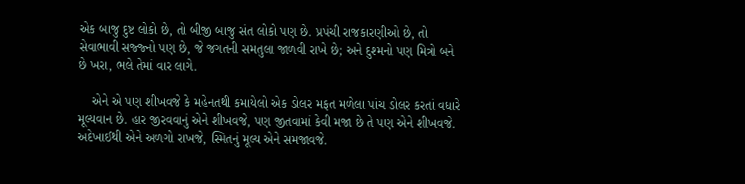એક બાજુ દુષ્ટ લોકો છે, તો બીજી બાજુ સંત લોકો પણ છે. પ્રપંચી રાજકારણીઓ છે, તો સેવાભાવી સજ્જ્નો પણ છે, જે જગતની સમતુલા જાળવી રાખે છે; અને દુશ્મનો પણ મિત્રો બને છે ખરા, ભલે તેમાં વાર લાગે.

    એને એ પણ શીખવજે કે મહેનતથી કમાયેલો એક ડોલર મફત મળેલા પાંચ ડોલર કરતાં વધારે મૂલ્યવાન છે. હાર જીરવવાનું એને શીખવજે, પણ જીતવામાં કેવી મજા છે તે પણ એને શીખવજે. અદેખાઈથી એને અળગો રાખજે, સ્મિતનું મૂલ્ય એને સમજાવજે.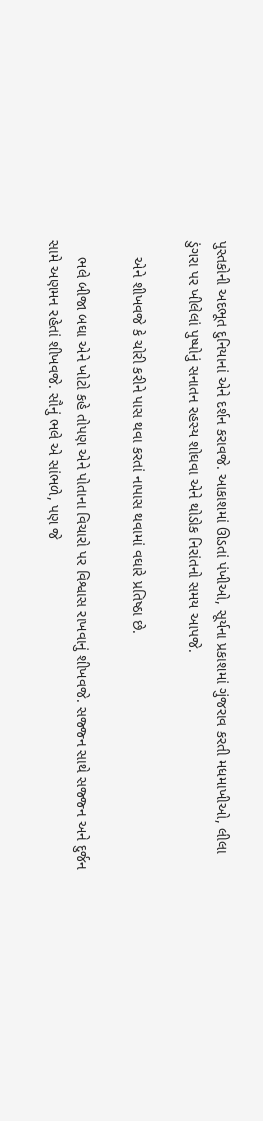પુસ્તકોની અદભૂત દુનિયાનાં એને દર્શન કરાવજે. આકાશમાં ઊડતાં પંખીઓ, સૂર્યના પ્રકાશમાં ગુંજરાવ કરતી મધમાખીઓ, લીલા ડુંગરા પર ખીલેલાં પુષ્પોનું સનાતન રહસ્ય શોઘવા એને થોડોક નિરાંતનો સમય આપજે.

    એને શીખવજે કે ચોરી કરીને પાસ થવા કરતાં નાપાસ થવામાં વઘારે પ્રતિષ્ઠા છે.

    ભલે બીજા બઘા એને ખોટો કહે તોપણ એને પોતાના વિચારો પર વિશ્વાસ રાખવાનું શીખવજે. સજ્જ્ન સાથે સજ્જ્ન અને દુર્જન સામે અણમન રહેતાં શીખવજે. સૌનું ભલે એ સાંભળે, પણ જે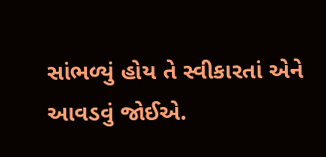સાંભળ્યું હોય તે સ્વીકારતાં એને આવડવું જોઈએ.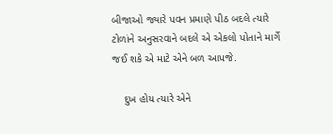બીજાઓ જ્યારે પવન પ્રમાણે પીઠ બદલે ત્યારે ટોળાંને અનુસરવાને બદલે એ એકલો પોતાને માર્ગે જઈ શકે એ માટે એને બળ આપજે.

    દુખ હોય ત્યારે એને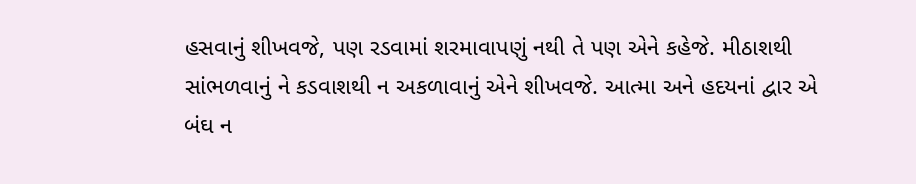હસવાનું શીખવજે, પણ રડવામાં શરમાવાપણું નથી તે પણ એને કહેજે. મીઠાશથી સાંભળવાનું ને કડવાશથી ન અકળાવાનું એને શીખવજે. આત્મા અને હદયનાં દ્વાર એ બંઘ ન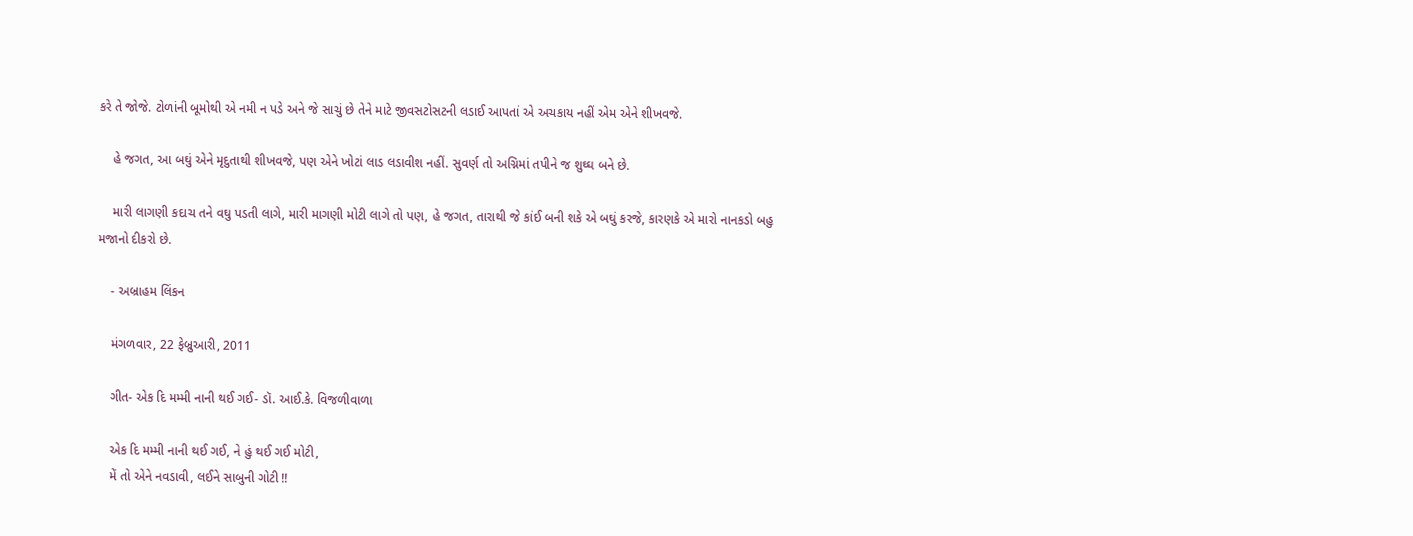કરે તે જોજે. ટોળાંની બૂમોથી એ નમી ન પડે અને જે સાચું છે તેને માટે જીવસટોસટની લડાઈ આપતાં એ અચકાય નહીં એમ એને શીખવજે.

    હે જગત, આ બઘું એને મૃદુતાથી શીખવજે, પણ એને ખોટાં લાડ લડાવીશ નહીં. સુવર્ણ તો અગ્નિમાં તપીને જ શુઘ્ઘ બને છે.

    મારી લાગણી કદાચ તને વઘુ પડતી લાગે, મારી માગણી મોટી લાગે તો પણ, હે જગત, તારાથી જે કાંઈ બની શકે એ બઘું કરજે, કારણકે એ મારો નાનકડો બહુ મજાનો દીકરો છે.

    - અબ્રાહમ લિંકન

    મંગળવાર, 22 ફેબ્રુઆરી, 2011

    ગીત- એક દિ મમ્મી નાની થઈ ગઈ- ડૉ. આઈ.કે. વિજળીવાળા

    એક દિ મમ્મી નાની થઈ ગઈ, ને હું થઈ ગઈ મોટી,
    મેં તો એને નવડાવી, લઈને સાબુની ગોટી !!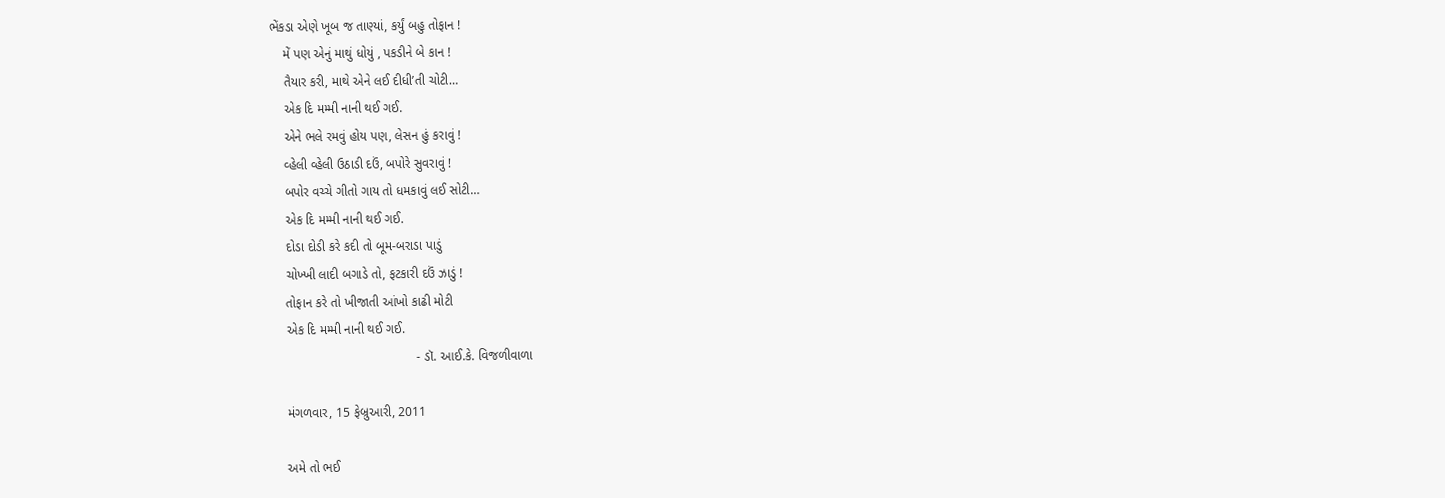ભેંકડા એણે ખૂબ જ તાણ્યાં, કર્યું બહુ તોફાન !
    મેં પણ એનું માથું ધોયું , પકડીને બે કાન !
    તૈયાર કરી, માથે એને લઈ દીધી’તી ચોટી…
    એક દિ મમ્મી નાની થઈ ગઈ.
    એને ભલે રમવું હોય પણ, લેસન હું કરાવું !
    વ્હેલી વ્હેલી ઉઠાડી દઉં, બપોરે સુવરાવું !
    બપોર વચ્ચે ગીતો ગાય તો ધમકાવું લઈ સોટી…
    એક દિ મમ્મી નાની થઈ ગઈ.
    દોડા દોડી કરે કદી તો બૂમ-બરાડા પાડું
    ચોખ્ખી લાદી બગાડે તો, ફટકારી દઉં ઝાડું !
    તોફાન કરે તો ખીજાતી આંખો કાઢી મોટી
    એક દિ મમ્મી નાની થઈ ગઈ.
                                        - ડૉ. આઈ.કે. વિજળીવાળા

    મંગળવાર, 15 ફેબ્રુઆરી, 2011

    અમે તો ભઈ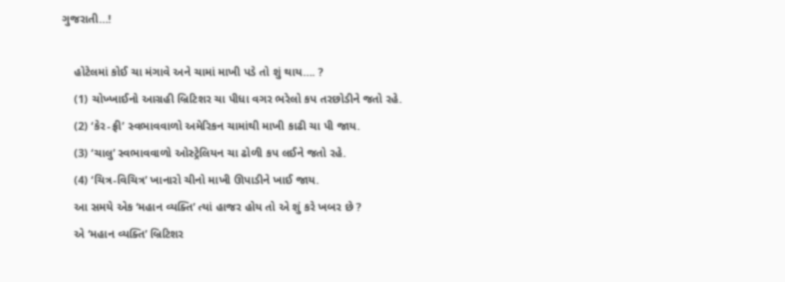ગુજરાતી…!

    હોટેલમાં કોઈ ચા મંગાવે અને ચામાં માખી પડે તો શું થાય…. ?
    (1) ચોખ્ખાઈનો આગ્રહી બ્રિટિશર ચા પીધા વગર ભરેલો કપ તરછોડીને જતો રહે.
    (2) ‘કેર-ફ્રી’ સ્વભાવવાળો અમેરિકન ચામાંથી માખી કાઢી ચા પી જાય.
    (3) ‘ચાલુ’ સ્વભાવવાળો ઓસ્ટ્રેલિયન ચા ઢોળી કપ લઈને જતો રહે.
    (4) ‘ચિત્ર-વિચિત્ર’ ખાનારો ચીનો માખી ઊપાડીને ખાઈ જાય.
    આ સમયે એક ‘મહાન વ્યક્તિ’ ત્યાં હાજર હોય તો એ શું કરે ખબર છે ?
    એ ‘મહાન વ્યક્તિ’ બ્રિટિશર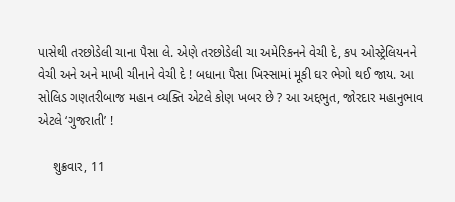પાસેથી તરછોડેલી ચાના પૈસા લે. એણે તરછોડેલી ચા અમેરિકનને વેચી દે, કપ ઓસ્ટ્રેલિયનને વેચી અને અને માખી ચીનાને વેચી દે ! બધાના પૈસા ખિસ્સામાં મૂકી ઘર ભેગો થઈ જાય. આ સોલિડ ગણતરીબાજ મહાન વ્યક્તિ એટલે કોણ ખબર છે ? આ અદ્દભુત, જોરદાર મહાનુભાવ એટલે ‘ગુજરાતી’ !

    શુક્રવાર, 11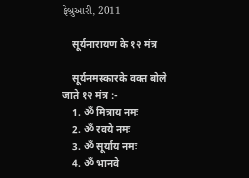ફેબ્રુઆરી, 2011

    सूर्यनारायण के १२ मंत्र

    सूर्यनमस्कारके वक्त बोले जाते १२ मंत्र :-
    1. ॐ मित्राय नमः
    2. ॐ रवये नमः
    3. ॐ सूर्याय नमः
    4. ॐ भानवे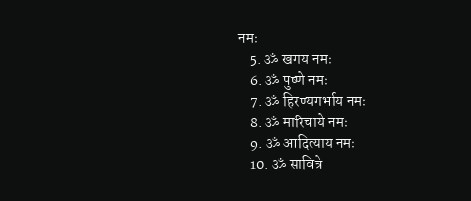नमः
    5. ॐ खगय नमः
    6. ॐ पुष्णे नमः
    7. ॐ हिरण्यगर्भाय नमः
    8. ॐ मारिचाये नमः
    9. ॐ आदित्याय नमः
    10. ॐ सावित्रे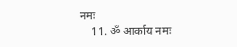नमः
    11. ॐ आर्काय नमः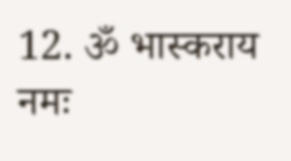12. ॐ भास्कराय नमः